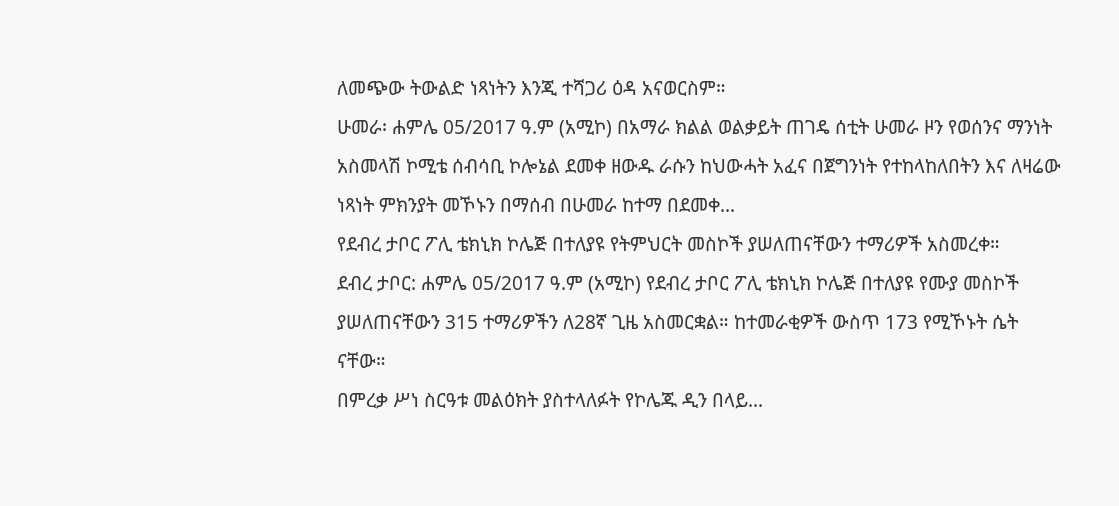ለመጭው ትውልድ ነጻነትን እንጂ ተሻጋሪ ዕዳ አናወርስም።
ሁመራ፡ ሐምሌ 05/2017 ዓ.ም (አሚኮ) በአማራ ክልል ወልቃይት ጠገዴ ሰቲት ሁመራ ዞን የወሰንና ማንነት አስመላሽ ኮሚቴ ሰብሳቢ ኮሎኔል ደመቀ ዘውዱ ራሱን ከህውሓት አፈና በጀግንነት የተከላከለበትን እና ለዛሬው ነጻነት ምክንያት መኾኑን በማሰብ በሁመራ ከተማ በደመቀ...
የደብረ ታቦር ፖሊ ቴክኒክ ኮሌጅ በተለያዩ የትምህርት መስኮች ያሠለጠናቸውን ተማሪዎች አስመረቀ።
ደብረ ታቦር: ሐምሌ 05/2017 ዓ.ም (አሚኮ) የደብረ ታቦር ፖሊ ቴክኒክ ኮሌጅ በተለያዩ የሙያ መስኮች ያሠለጠናቸውን 315 ተማሪዎችን ለ28ኛ ጊዜ አስመርቋል። ከተመራቂዎች ውስጥ 173 የሚኾኑት ሴት ናቸው።
በምረቃ ሥነ ስርዓቱ መልዕክት ያስተላለፉት የኮሌጁ ዲን በላይ...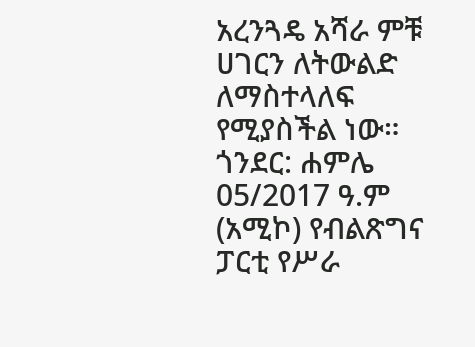አረንጓዴ አሻራ ምቹ ሀገርን ለትውልድ ለማስተላለፍ የሚያስችል ነው።
ጎንደር: ሐምሌ 05/2017 ዓ.ም (አሚኮ) የብልጽግና ፓርቲ የሥራ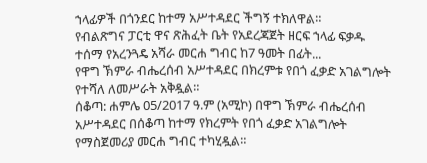ኀላፊዎች በጎንደር ከተማ አሥተዳደር ችግኝ ተክለዋል።
የብልጽግና ፓርቲ ዋና ጽሕፈት ቤት የአደረጃጀት ዘርፍ ኀላፊ ፍቃዱ ተሰማ የአረንጓዴ አሻራ መርሐ ግብር ከ7 ዓመት በፊት...
የዋግ ኽምራ ብሔረሰብ አሥተዳደር በክረምቱ የበጎ ፈቃድ አገልግሎት የተሻለ ለመሥራት አቅዷል።
ሰቆጣ: ሐምሌ 05/2017 ዓ.ም (አሚኮ) በዋግ ኽምራ ብሔረሰብ አሥተዳደር በሰቆጣ ከተማ የክረምት የበጎ ፈቃድ አገልግሎት የማስጀመሪያ መርሐ ግብር ተካሂዷል።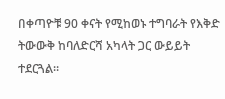በቀጣዮቹ 90 ቀናት የሚከወኑ ተግባራት የእቅድ ትውውቅ ከባለድርሻ አካላት ጋር ውይይት ተደርጓል።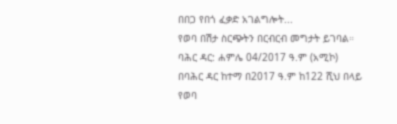በበጋ የበጎ ፈቃድ አገልግሎት...
የወባ በሽታ ስርጭትን በርብርብ መግታት ይገባል።
ባሕር ዳር: ሐምሌ 04/2017 ዓ.ም (አሚኮ) በባሕር ዳር ከተማ በ2017 ዓ.ም ከ122 ሺህ በላይ የወባ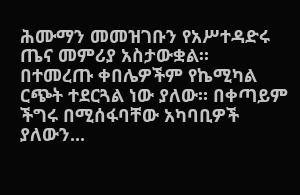ሕሙማን መመዝገቡን የአሥተዳድሩ ጤና መምሪያ አስታውቋል።
በተመረጡ ቀበሌዎችም የኬሚካል ርጭት ተደርጓል ነው ያለው። በቀጣይም ችግሩ በሚሰፋባቸው አካባቢዎች ያለውን...